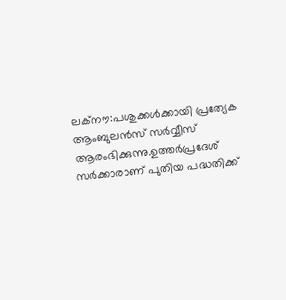ലക്നൗ:പശുക്കൾക്കായി പ്രത്യേക ആംബുലൻസ് സർവ്വീസ് ആരംഭിക്കുന്നു.ഉത്തർപ്രദേശ് സർക്കാരാണ് പുതിയ പദ്ധതിക്ക്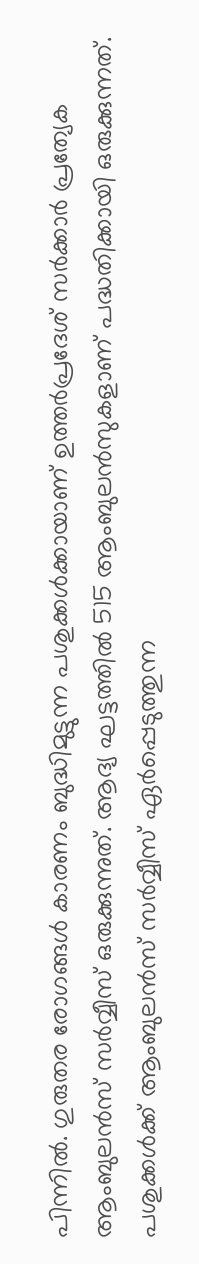പിന്നിൽ. ഗുരുതര രോഗങ്ങൾ കാരണം ബുദ്ധിമുട്ടുന്ന പശുക്കൾക്കായാണ് ഉത്തർപ്രദേശ് സർക്കാർ പ്രത്യേക ആംബുലൻസ് സർവ്വീസ് ഒരുക്കുന്നുത്. ആദ്യ ഘട്ടത്തിൽ 515 ആംബുലൻസുകളാണ് പദ്ധതിക്കായി ഒരുക്കുന്നത്.
പശുക്കൾക്ക് ആംബുലൻസ് സർവ്വീസ് ഏർപ്പെടുത്തുന്ന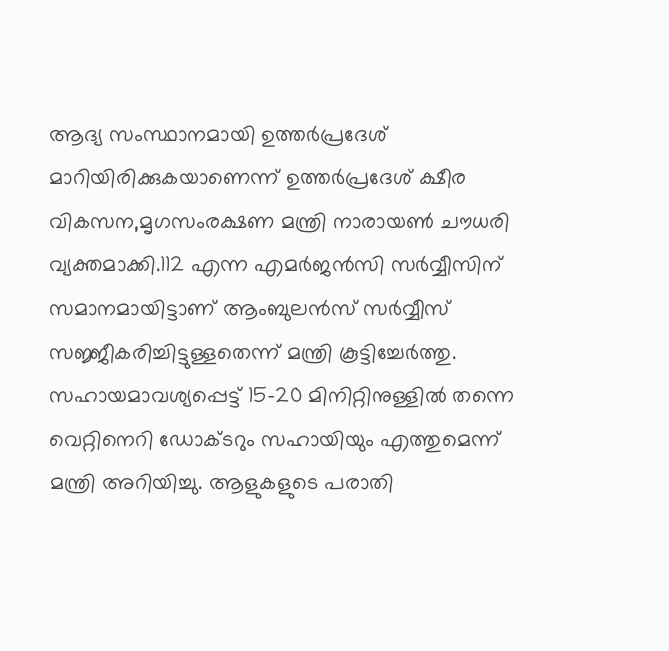ആദ്യ സംസ്ഥാനമായി ഉത്തർപ്രദേശ് മാറിയിരിക്കുകയാണെന്ന് ഉത്തർപ്രദേശ് ക്ഷീര വികസന,മൃഗസംരക്ഷണ മന്ത്രി നാരായൺ ചൗധരി വ്യക്തമാക്കി.112 എന്ന എമർജൻസി സർവ്വീസിന് സമാനമായിട്ടാണ് ആംബുലൻസ് സർവ്വീസ് സജ്ജീകരിച്ചിട്ടുള്ളതെന്ന് മന്ത്രി കൂട്ടിച്ചേർത്തു.
സഹായമാവശ്യപ്പെട്ട് 15-20 മിനിറ്റിനുള്ളിൽ തന്നെ വെറ്റിനെറി ഡോക്ടറും സഹായിയും എത്തുമെന്ന് മന്ത്രി അറിയിച്ചു. ആളുകളുടെ പരാതി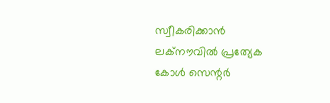സ്വീകരിക്കാൻ ലക്നൗവിൽ പ്രത്യേക കോൾ സെന്റർ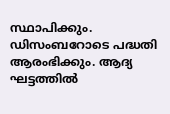സ്ഥാപിക്കും. ഡിസംബറോടെ പദ്ധതി ആരംഭിക്കും. ആദ്യ ഘട്ടത്തിൽ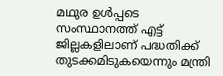മഥുര ഉൾപ്പടെ സംസ്ഥാനത്ത് എട്ട് ജില്ലകളിലാണ് പദ്ധതിക്ക് തുടക്കമിടുകയെന്നും മന്ത്രി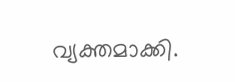വ്യക്തമാക്കി.